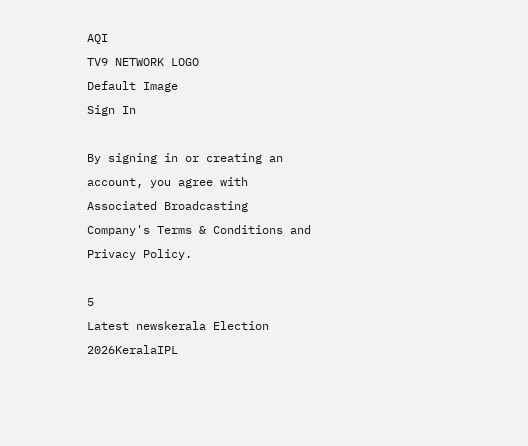AQI
TV9 NETWORK LOGO
Default Image
Sign In

By signing in or creating an account, you agree with Associated Broadcasting Company's Terms & Conditions and Privacy Policy.

5
Latest newskerala Election 2026KeralaIPL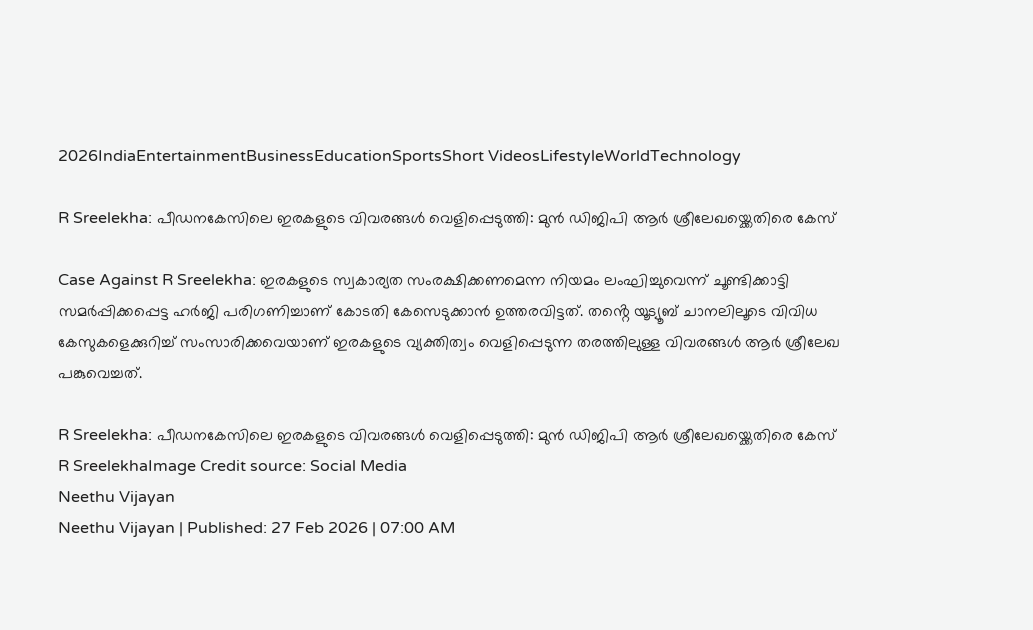2026IndiaEntertainmentBusinessEducationSportsShort VideosLifestyleWorldTechnology

R Sreelekha: പീഡനകേസിലെ ഇരകളുടെ വിവരങ്ങൾ വെളിപ്പെടുത്തി: മുൻ ഡിജിപി ആർ ശ്രീലേഖയ്ക്കെതിരെ കേസ്

Case Against R Sreelekha: ഇരകളുടെ സ്വകാര്യത സംരക്ഷിക്കണമെന്ന നിയമം ലംഘിച്ചുവെന്ന് ചൂണ്ടിക്കാട്ടി സമർപ്പിക്കപ്പെട്ട ഹർജി പരിഗണിച്ചാണ് കോടതി കേസെടുക്കാൻ ഉത്തരവിട്ടത്. തൻ്റെ യൂട്യൂബ് ചാനലിലൂടെ വിവിധ കേസുകളെക്കുറിച്ച് സംസാരിക്കവെയാണ് ഇരകളുടെ വ്യക്തിത്വം വെളിപ്പെടുന്ന തരത്തിലുള്ള വിവരങ്ങൾ ആർ ശ്രീലേഖ പങ്കുവെച്ചത്.

R Sreelekha: പീഡനകേസിലെ ഇരകളുടെ വിവരങ്ങൾ വെളിപ്പെടുത്തി: മുൻ ഡിജിപി ആർ ശ്രീലേഖയ്ക്കെതിരെ കേസ്
R SreelekhaImage Credit source: Social Media
Neethu Vijayan
Neethu Vijayan | Published: 27 Feb 2026 | 07:00 AM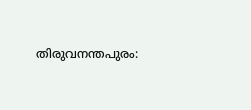തിരുവനന്തപുരം: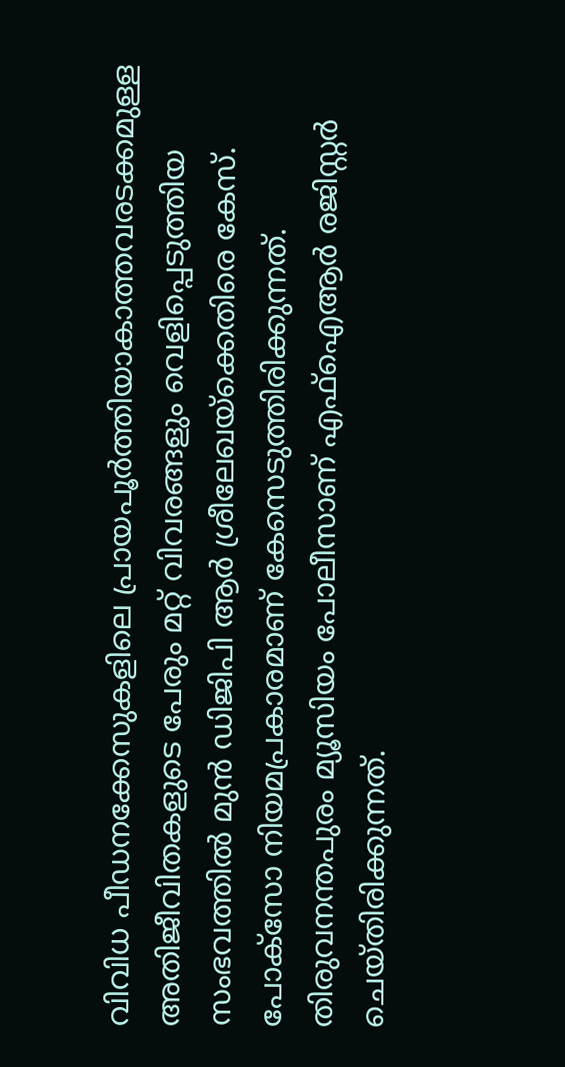വിവിധ പീഡനക്കേസുകളിലെ പ്രായപൂർത്തിയാകാത്തവരടക്കമുള്ള അതിജീവിതകളുടെ പേരും മറ്റ് വിവരങ്ങളും വെളിപ്പെടുത്തിയ സംഭവത്തിൽ മുൻ ഡിജിപി ആർ ശ്രീലേഖയ്‌ക്കെതിരെ കേസ്. പോക്‌സോ നിയമപ്രകാരമാണ് കേസെടുത്തിരിക്കുന്നത്. തിരുവനന്തപുരം മ്യൂസിയം പോലീസാണ് എഫ്ഐആർ രജിസ്റ്റർ ചെയ്തിരിക്കുന്നത്.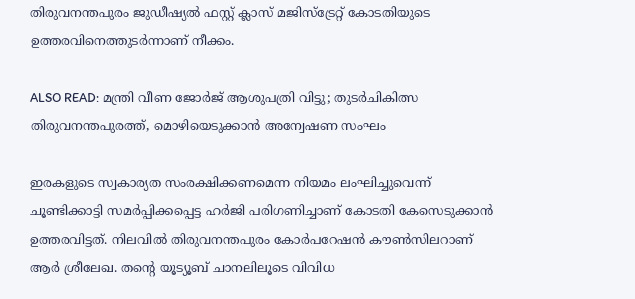തിരുവനന്തപുരം ജുഡീഷ്യൽ ഫസ്റ്റ് ക്ലാസ് മജിസ്‌ട്രേറ്റ് കോടതിയുടെ ഉത്തരവിനെത്തുടർന്നാണ് നീക്കം.

ALSO READ: മന്ത്രി വീണ ജോർജ് ആശുപത്രി വിട്ടു; തുടർചികിത്സ തിരുവനന്തപുരത്ത്, മൊഴിയെടുക്കാൻ അന്വേഷണ സംഘം

ഇരകളുടെ സ്വകാര്യത സംരക്ഷിക്കണമെന്ന നിയമം ലംഘിച്ചുവെന്ന് ചൂണ്ടിക്കാട്ടി സമർപ്പിക്കപ്പെട്ട ഹർജി പരിഗണിച്ചാണ് കോടതി കേസെടുക്കാൻ ഉത്തരവിട്ടത്. നിലവിൽ തിരുവനന്തപുരം കോർപറേഷൻ കൗൺസിലറാണ് ആർ ശ്രീലേഖ. തൻ്റെ യൂട്യൂബ് ചാനലിലൂടെ വിവിധ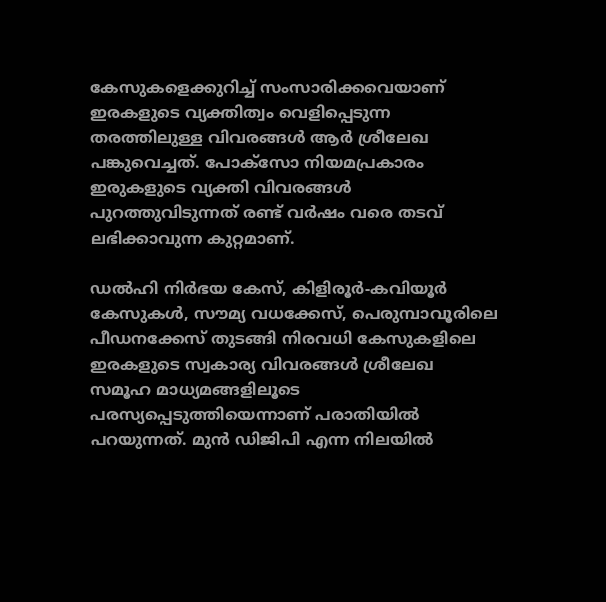കേസുകളെക്കുറിച്ച് സംസാരിക്കവെയാണ് ഇരകളുടെ വ്യക്തിത്വം വെളിപ്പെടുന്ന തരത്തിലുള്ള വിവരങ്ങൾ ആർ ശ്രീലേഖ പങ്കുവെച്ചത്. പോക്‌സോ നിയമപ്രകാരം ഇരുകളുടെ വ്യക്തി വിവരങ്ങൾ പുറത്തുവിടുന്നത് രണ്ട് വർഷം വരെ തടവ് ലഭിക്കാവുന്ന കുറ്റമാണ്.

ഡൽഹി നിർഭയ കേസ്, കിളിരൂർ-കവിയൂർ കേസുകൾ, സൗമ്യ വധക്കേസ്, പെരുമ്പാവൂരിലെ പീഡനക്കേസ് തുടങ്ങി നിരവധി കേസുകളിലെ ഇരകളുടെ സ്വകാര്യ വിവരങ്ങൾ ശ്രീലേഖ സമൂഹ മാധ്യമങ്ങളിലൂടെ പരസ്യപ്പെടുത്തിയെന്നാണ് പരാതിയിൽ പറയുന്നത്. മുൻ ഡിജിപി എന്ന നിലയിൽ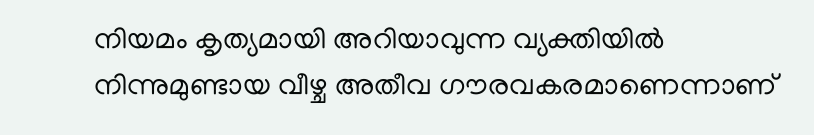നിയമം കൃത്യമായി അറിയാവുന്ന വ്യക്തിയിൽ നിന്നുമുണ്ടായ വീഴ്ച അതീവ ഗൗരവകരമാണെന്നാണ്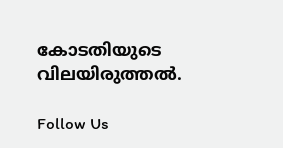കോടതിയുടെ വിലയിരുത്തൽ.

Follow Us